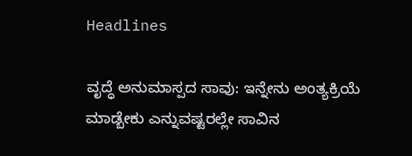Headlines

ವೃದ್ಧೆ ಅನುಮಾಸ್ಪದ ಸಾವು: ಇನ್ನೇನು ಅಂತ್ಯಕ್ರಿಯೆ ಮಾಡ್ಬೇಕು ಎನ್ನುವಷ್ಟರಲ್ಲೇ ಸಾವಿನ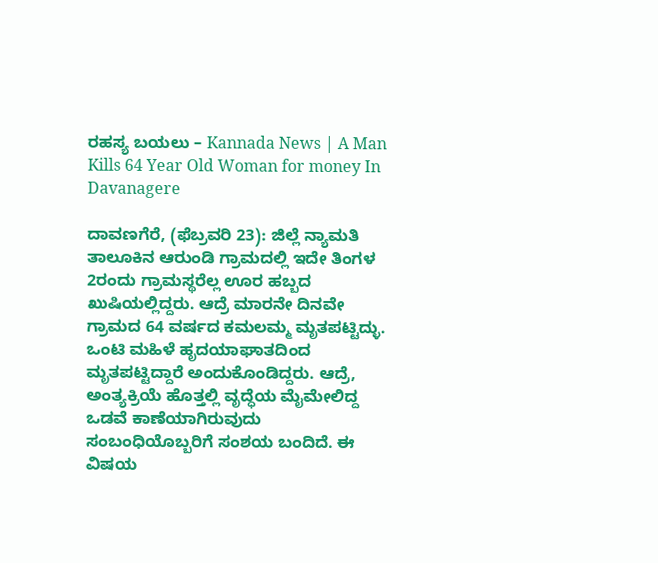ರಹಸ್ಯ ಬಯಲು – Kannada News | A Man Kills 64 Year Old Woman for money In Davanagere

ದಾವಣಗೆರೆ, (ಫೆಬ್ರವರಿ 23): ಜಿಲ್ಲೆ ನ್ಯಾಮತಿ ತಾಲೂಕಿನ ಆರುಂಡಿ ಗ್ರಾಮದಲ್ಲಿ ಇದೇ ತಿಂಗಳ 2ರಂದು ಗ್ರಾಮಸ್ಥರೆಲ್ಲ ಊರ ಹಬ್ಬದ ಖುಷಿಯಲ್ಲಿದ್ದರು. ಆದ್ರೆ ಮಾರನೇ ದಿನವೇ ಗ್ರಾಮದ 64 ವರ್ಷದ ಕಮಲಮ್ಮ ಮೃತಪಟ್ಟಿದ್ಳು. ಒಂಟಿ ಮಹಿಳೆ ಹೃದಯಾಘಾತದಿಂದ ಮೃತಪಟ್ಟಿದ್ದಾರೆ ಅಂದುಕೊಂಡಿದ್ದರು. ಆದ್ರೆ, ಅಂತ್ಯಕ್ರಿಯೆ ಹೊತ್ತಲ್ಲಿ ವೃದ್ಧೆಯ ಮೈಮೇಲಿದ್ದ ಒಡವೆ ಕಾಣೆಯಾಗಿರುವುದು ಸಂಬಂಧಿಯೊಬ್ಬರಿಗೆ ಸಂಶಯ ಬಂದಿದೆ. ಈ ವಿಷಯ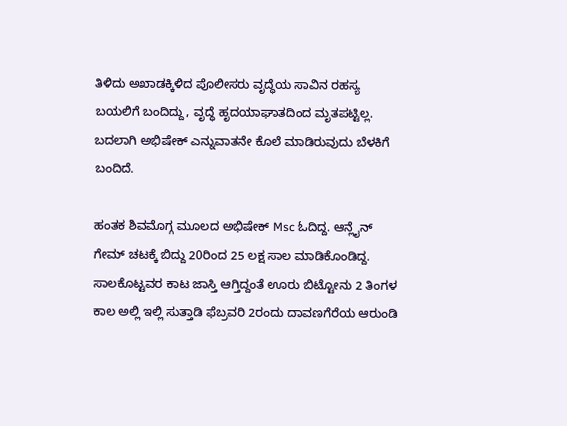ತಿಳಿದು ಅಖಾಡಕ್ಕಿಳಿದ ಪೊಲೀಸರು ವೃದ್ಧೆಯ ಸಾವಿನ ರಹಸ್ಯ ಬಯಲಿಗೆ ಬಂದಿದ್ದು, ವೃದ್ಧೆ ಹೃದಯಾಘಾತದಿಂದ ಮೃತಪಟ್ಟಿಲ್ಲ. ಬದಲಾಗಿ ಅಭಿಷೇಕ್ ಎನ್ನುವಾತನೇ ಕೊಲೆ ಮಾಡಿರುವುದು ಬೆಳಕಿಗೆ ಬಂದಿದೆ.

ಹಂತಕ ಶಿವಮೊಗ್ಗ ಮೂಲದ ಅಭಿಷೇಕ್ Msc ಓದಿದ್ದ. ಆನ್ಲೈನ್ ಗೇಮ್ ಚಟಕ್ಕೆ ಬಿದ್ದು 20ರಿಂದ 25 ಲಕ್ಷ ಸಾಲ ಮಾಡಿಕೊಂಡಿದ್ದ. ಸಾಲಕೊಟ್ಟವರ ಕಾಟ ಜಾಸ್ತಿ ಆಗ್ತಿದ್ದಂತೆ ಊರು ಬಿಟ್ಟೋನು 2 ತಿಂಗಳ ಕಾಲ ಅಲ್ಲಿ ಇಲ್ಲಿ ಸುತ್ತಾಡಿ ಫೆಬ್ರವರಿ 2ರಂದು ದಾವಣಗೆರೆಯ ಆರುಂಡಿ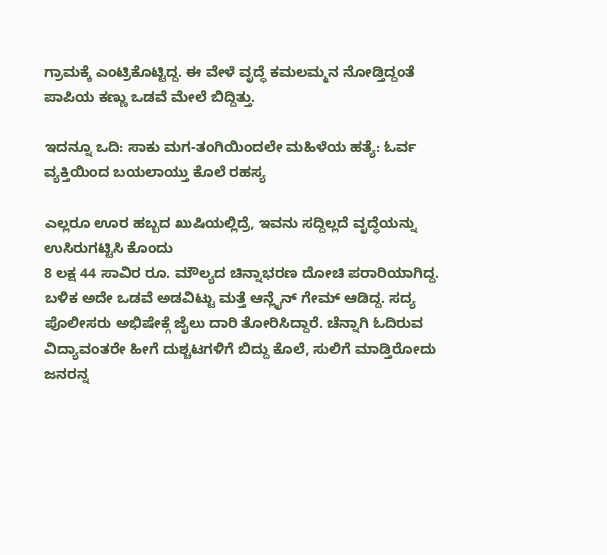ಗ್ರಾಮಕ್ಕೆ ಎಂಟ್ರಿಕೊಟ್ಟಿದ್ದ. ಈ ವೇಳೆ ವೃದ್ಧೆ ಕಮಲಮ್ಮನ ನೋಡ್ತಿದ್ದಂತೆ ಪಾಪಿಯ ಕಣ್ಣು ಒಡವೆ ಮೇಲೆ ಬಿದ್ದಿತ್ತು.

ಇದನ್ನೂ ಒದಿ: ಸಾಕು ಮಗ-ತಂಗಿಯಿಂದಲೇ ಮಹಿಳೆಯ ಹತ್ಯೆ: ಓರ್ವ ವ್ಯಕ್ತಿಯಿಂದ ಬಯಲಾಯ್ತು ಕೊಲೆ ರಹಸ್ಯ

ಎಲ್ಲರೂ ಊರ ಹಬ್ಬದ ಖುಷಿಯಲ್ಲಿದ್ರೆ, ಇವನು ಸದ್ದಿಲ್ಲದೆ ವೃದ್ಧೆಯನ್ನು ಉಸಿರುಗಟ್ಟಿಸಿ ಕೊಂದು
8 ಲಕ್ಷ 44 ಸಾವಿರ ರೂ. ಮೌಲ್ಯದ ಚಿನ್ನಾಭರಣ ದೋಚಿ ಪರಾರಿಯಾಗಿದ್ದ. ಬಳಿಕ ಅದೇ ಒಡವೆ ಅಡವಿಟ್ಟು ಮತ್ತೆ ಆನ್ಲೈನ್ ಗೇಮ್ ಆಡಿದ್ದ. ಸದ್ಯ ಪೊಲೀಸರು ಅಭಿಷೇಕ್ಗೆ ಜೈಲು ದಾರಿ ತೋರಿಸಿದ್ದಾರೆ. ಚೆನ್ನಾಗಿ ಓದಿರುವ ವಿದ್ಯಾವಂತರೇ ಹೀಗೆ ದುಶ್ಚಟಗಳಿಗೆ ಬಿದ್ದು ಕೊಲೆ, ಸುಲಿಗೆ ಮಾಡ್ತಿರೋದು ಜನರನ್ನ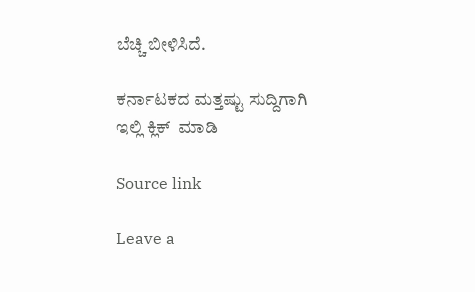ಬೆಚ್ಚಿ ಬೀಳಿಸಿದೆ.

ಕರ್ನಾಟಕದ ಮತ್ತಷ್ಟು ಸುದ್ದಿಗಾಗಿ ಇಲ್ಲಿ ಕ್ಲಿಕ್  ಮಾಡಿ

Source link

Leave a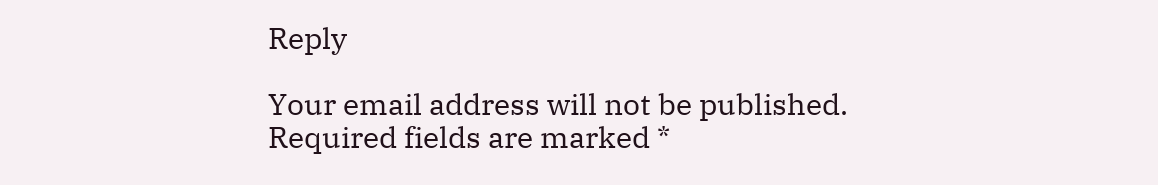Reply

Your email address will not be published. Required fields are marked *